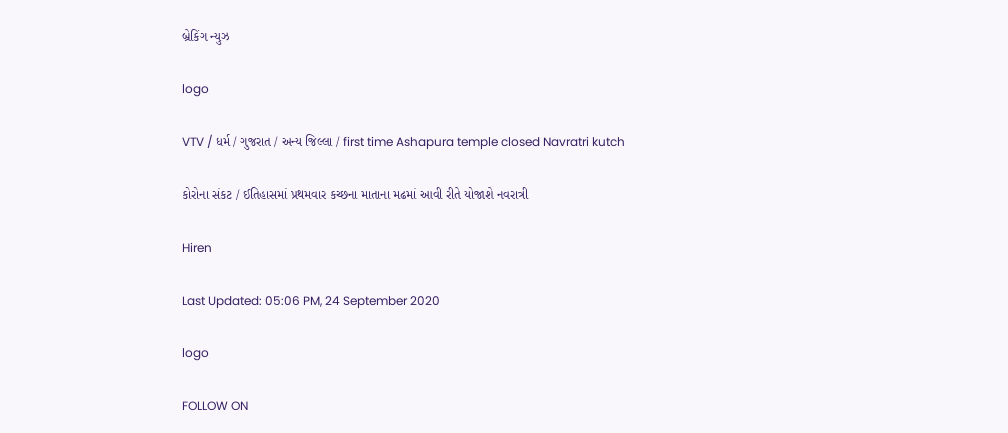બ્રેકિંગ ન્યુઝ

logo

VTV / ધર્મ / ગુજરાત / અન્ય જિલ્લા / first time Ashapura temple closed Navratri kutch

કોરોના સંકટ / ઈતિહાસમાં પ્રથમવાર કચ્છના માતાના મઢમાં આવી રીતે યોજાશે નવરાત્રી

Hiren

Last Updated: 05:06 PM, 24 September 2020

logo

FOLLOW ON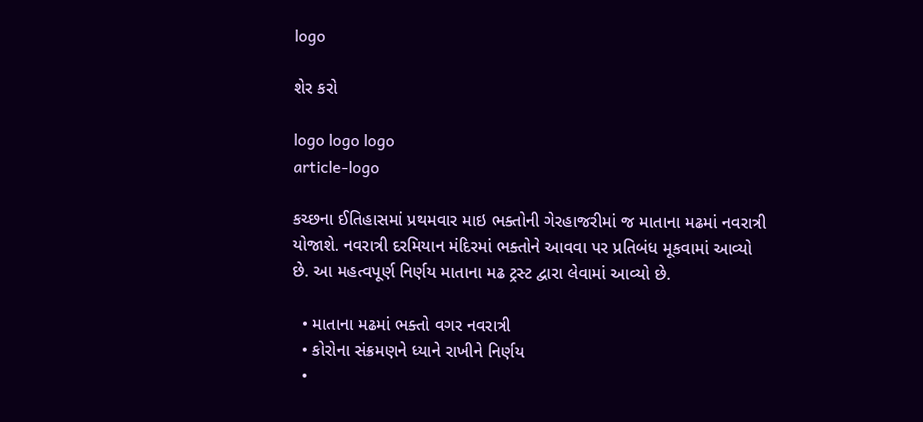logo

શેર કરો

logo logo logo
article-logo

કચ્છના ઈતિહાસમાં પ્રથમવાર માઇ ભક્તોની ગેરહાજરીમાં જ માતાના મઢમાં નવરાત્રી યોજાશે. નવરાત્રી દરમિયાન મંદિરમાં ભક્તોને આવવા પર પ્રતિબંધ મૂકવામાં આવ્યો છે. આ મહત્વપૂર્ણ નિર્ણય માતાના મઢ ટ્રસ્ટ દ્વારા લેવામાં આવ્યો છે.

  • માતાના મઢમાં ભક્તો વગર નવરાત્રી
  • કોરોના સંક્રમણને ધ્યાને રાખીને નિર્ણય
  •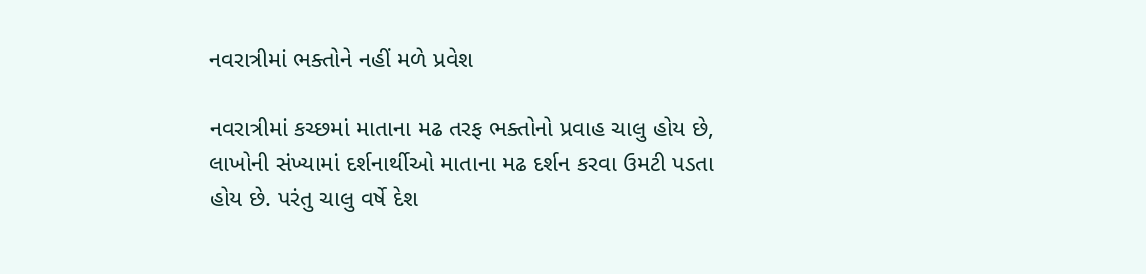નવરાત્રીમાં ભક્તોને નહીં મળે પ્રવેશ

નવરાત્રીમાં કચ્છમાં માતાના મઢ તરફ ભક્તોનો પ્રવાહ ચાલુ હોય છે, લાખોની સંખ્યામાં દર્શનાર્થીઓ માતાના મઢ દર્શન કરવા ઉમટી પડતા હોય છે. પરંતુ ચાલુ વર્ષે દેશ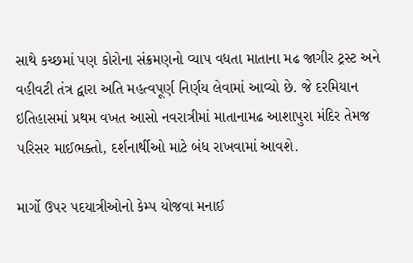સાથે કચ્છમાં પણ કોરોના સંક્રમણનો વ્યાપ વધતા માતાના મઢ જાગીર ટ્રસ્ટ અને વહીવટી તંત્ર દ્વારા અતિ મહત્વપૂર્ણ નિર્ણય લેવામાં આવ્યો છે. જે દરમિયાન ઇતિહાસમાં પ્રથમ વખત આસો નવરાત્રીમાં માતાનામઢ આશાપુરા મંદિર તેમજ પરિસર માઈભક્તો, દર્શનાર્થીઓ માટે બંધ રાખવામાં આવશે.

માર્ગો ઉપર પદયાત્રીઓનો કેમ્પ યોજવા મનાઈ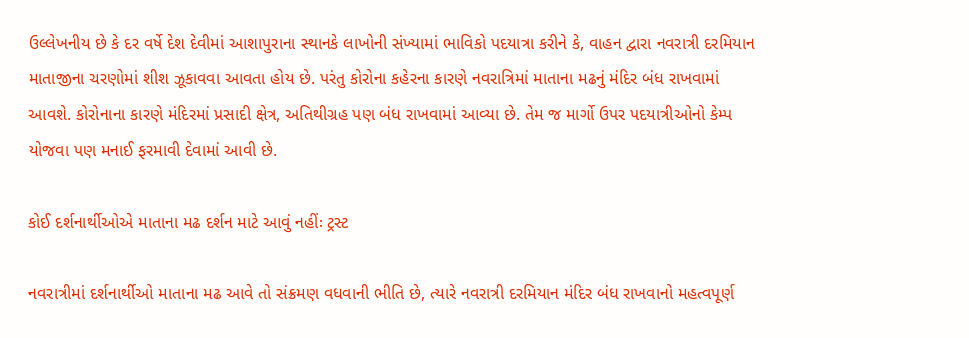ઉલ્લેખનીય છે કે દર વર્ષે દેશ દેવીમાં આશાપુરાના સ્થાનકે લાખોની સંખ્યામાં ભાવિકો પદયાત્રા કરીને કે, વાહન દ્વારા નવરાત્રી દરમિયાન માતાજીના ચરણોમાં શીશ ઝૂકાવવા આવતા હોય છે. પરંતુ કોરોના કહેરના કારણે નવરાત્રિમાં માતાના મઢનું મંદિર બંધ રાખવામાં આવશે. કોરોનાના કારણે મંદિરમાં પ્રસાદી ક્ષેત્ર, અતિથીગ્રહ પણ બંધ રાખવામાં આવ્યા છે. તેમ જ માર્ગો ઉપર પદયાત્રીઓનો કેમ્પ યોજવા પણ મનાઈ ફરમાવી દેવામાં આવી છે.

કોઈ દર્શનાર્થીઓએ માતાના મઢ દર્શન માટે આવું નહીંઃ ટ્રસ્ટ

નવરાત્રીમાં દર્શનાર્થીઓ માતાના મઢ આવે તો સંક્રમણ વધવાની ભીતિ છે, ત્યારે નવરાત્રી દરમિયાન મંદિર બંધ રાખવાનો મહત્વપૂર્ણ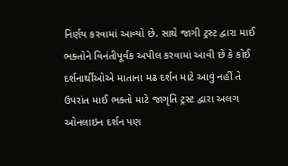નિર્ણય કરવામાં આવ્યો છે. સાથે જાગી ટ્રસ્ટ દ્વારા માઈ ભક્તોને વિનંતીપૂર્વક અપીલ કરવામાં આવી છે કે કોઈ દર્શનાર્થીઓએ માતાના મઢ દર્શન માટે આવું નહીં તે ઉપરાંત માઈ ભક્તો માટે જાગૃતિ ટ્રસ્ટ દ્વારા અલગ ઓનલાઇન દર્શન પણ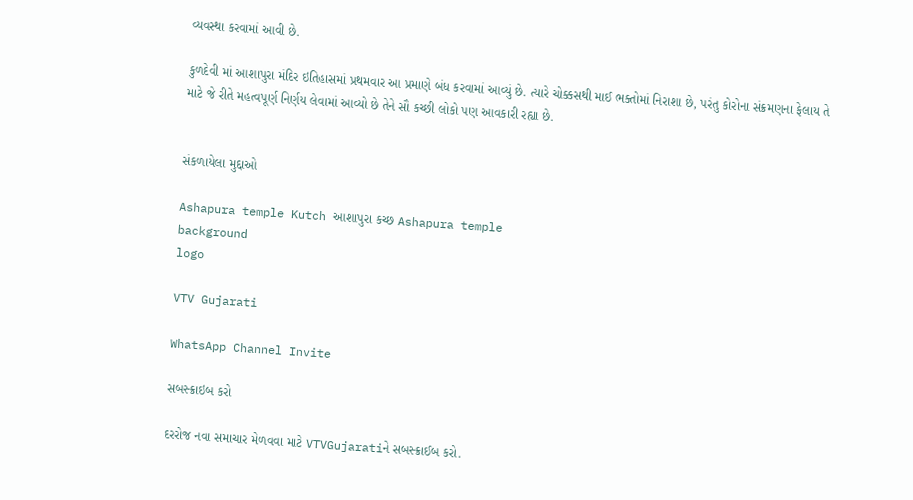વ્યવસ્થા કરવામાં આવી છે.

કુળદેવી માં આશાપુરા મંદિર ઇતિહાસમાં પ્રથમવાર આ પ્રમાણે બંધ કરવામાં આવ્યું છે. ત્યારે ચોક્કસથી માઈ ભક્તોમાં નિરાશા છે, પરંતુ કોરોના સંક્રમણના ફેલાય તે માટે જે રીતે મહત્વપૂર્ણ નિર્ણય લેવામાં આવ્યો છે તેને સૌ કચ્છી લોકો પણ આવકારી રહ્યા છે.


સંકળાયેલા મુદ્દાઓ

Ashapura temple Kutch આશાપુરા કચ્છ Ashapura temple
background
logo

VTV Gujarati

WhatsApp Channel Invite

સબસ્ક્રાઇબ કરો

દરરોજ નવા સમાચાર મેળવવા માટે VTVGujaratiને સબસ્ક્રાઈબ કરો.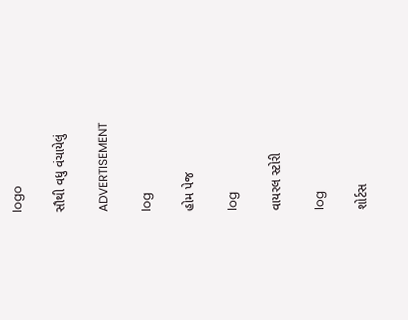logo

સૌથી વધુ વંચાયેલું

ADVERTISEMENT

log

હોમ પેજ

log

વાયરલ સ્ટોરી

log

શોર્ટસ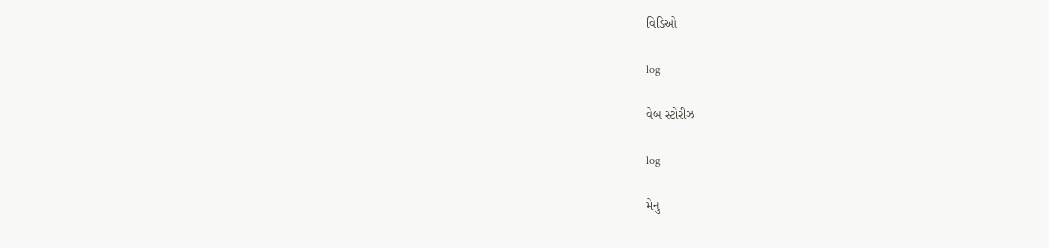વિડિઓ

log

વેબ સ્ટોરીઝ

log

મેનુ